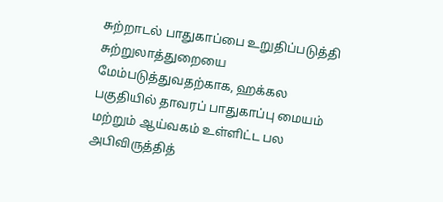சுற்றாடல் பாதுகாப்பை உறுதிப்படுத்தி சுற்றுலாத்துறையை மேம்படுத்துவதற்காக, ஹக்கல பகுதியில் தாவரப் பாதுகாப்பு மையம் மற்றும் ஆய்வகம் உள்ளிட்ட பல அபிவிருத்தித்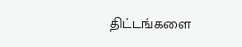திட்டங்களை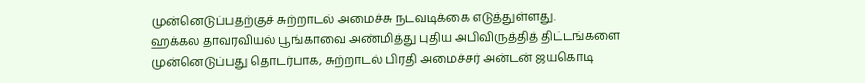முன்னெடுப்பதற்குச் சுற்றாடல் அமைச்சு நடவடிக்கை எடுத்துள்ளது.
ஹக்கல தாவரவியல் பூங்காவை அண்மித்து புதிய அபிவிருத்தித் திட்டங்களை முன்னெடுப்பது தொடர்பாக, சுற்றாடல் பிரதி அமைச்சர் அன்டன் ஜயகொடி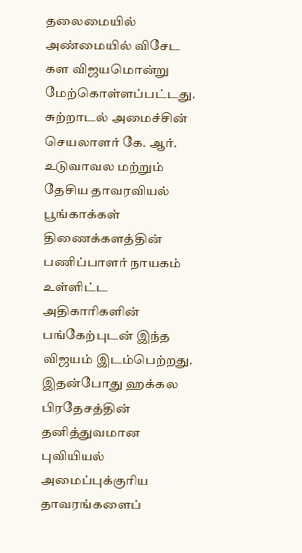தலைமையில் அண்மையில் விசேட கள விஜயமொன்று மேற்கொள்ளப்பட்டது.
சுற்றாடல் அமைச்சின் செயலாளர் கே. ஆர். உடுவாவல மற்றும் தேசிய தாவரவியல் பூங்காக்கள் திணைக்களத்தின் பணிப்பாளர் நாயகம் உள்ளிட்ட அதிகாரிகளின் பங்கேற்புடன் இந்த விஜயம் இடம்பெற்றது.
இதன்போது ஹக்கல பிரதேசத்தின் தனித்துவமான புவியியல் அமைப்புக்குரிய தாவரங்களைப்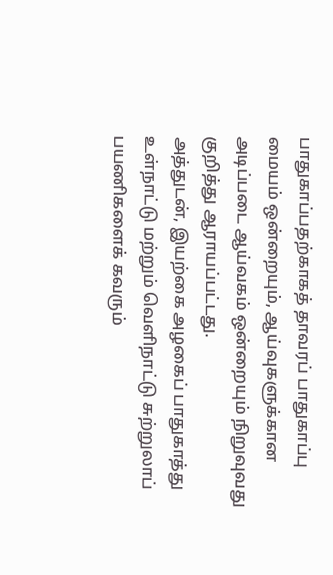பாதுகாப்பதற்காகத் தாவரப் பாதுகாப்பு மையம் ஒன்றையும், ஆய்வுகளுக்கான அடிப்படை ஆய்வகம் ஒன்றையும் நிறுவுவது குறித்து ஆராயப்பட்டது.
அத்துடன், இயற்கை அழகைப் பாதுகாத்து உள்நாட்டு மற்றும் வெளிநாட்டு சுற்றுலாப் பயணிகளைக் கவரும்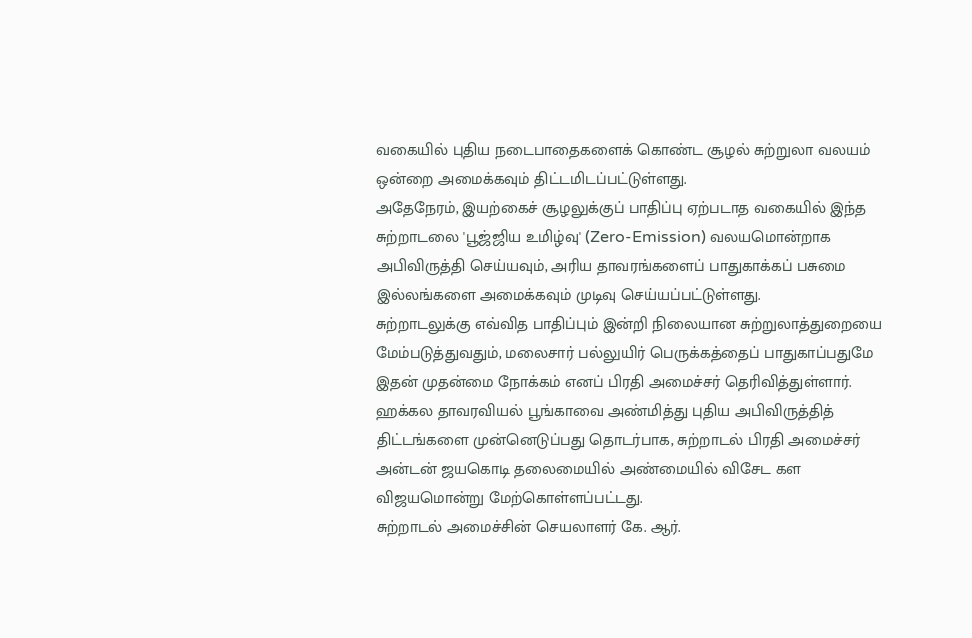வகையில் புதிய நடைபாதைகளைக் கொண்ட சூழல் சுற்றுலா வலயம் ஒன்றை அமைக்கவும் திட்டமிடப்பட்டுள்ளது.
அதேநேரம், இயற்கைச் சூழலுக்குப் பாதிப்பு ஏற்படாத வகையில் இந்த சுற்றாடலை 'பூஜ்ஜிய உமிழ்வு' (Zero-Emission) வலயமொன்றாக அபிவிருத்தி செய்யவும், அரிய தாவரங்களைப் பாதுகாக்கப் பசுமை இல்லங்களை அமைக்கவும் முடிவு செய்யப்பட்டுள்ளது.
சுற்றாடலுக்கு எவ்வித பாதிப்பும் இன்றி நிலையான சுற்றுலாத்துறையை மேம்படுத்துவதும், மலைசார் பல்லுயிர் பெருக்கத்தைப் பாதுகாப்பதுமே இதன் முதன்மை நோக்கம் எனப் பிரதி அமைச்சர் தெரிவித்துள்ளார்.
ஹக்கல தாவரவியல் பூங்காவை அண்மித்து புதிய அபிவிருத்தித் திட்டங்களை முன்னெடுப்பது தொடர்பாக, சுற்றாடல் பிரதி அமைச்சர் அன்டன் ஜயகொடி தலைமையில் அண்மையில் விசேட கள விஜயமொன்று மேற்கொள்ளப்பட்டது.
சுற்றாடல் அமைச்சின் செயலாளர் கே. ஆர்.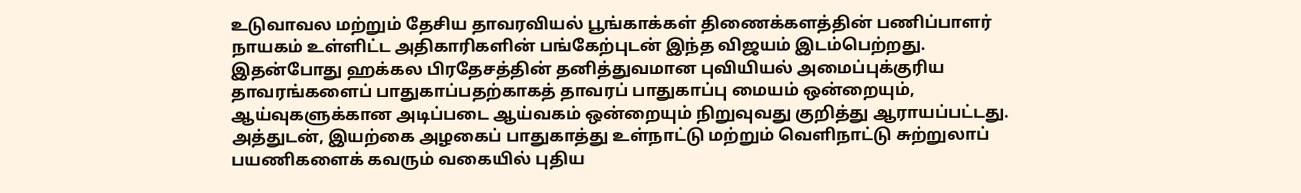உடுவாவல மற்றும் தேசிய தாவரவியல் பூங்காக்கள் திணைக்களத்தின் பணிப்பாளர் நாயகம் உள்ளிட்ட அதிகாரிகளின் பங்கேற்புடன் இந்த விஜயம் இடம்பெற்றது.
இதன்போது ஹக்கல பிரதேசத்தின் தனித்துவமான புவியியல் அமைப்புக்குரிய தாவரங்களைப் பாதுகாப்பதற்காகத் தாவரப் பாதுகாப்பு மையம் ஒன்றையும், ஆய்வுகளுக்கான அடிப்படை ஆய்வகம் ஒன்றையும் நிறுவுவது குறித்து ஆராயப்பட்டது.
அத்துடன், இயற்கை அழகைப் பாதுகாத்து உள்நாட்டு மற்றும் வெளிநாட்டு சுற்றுலாப் பயணிகளைக் கவரும் வகையில் புதிய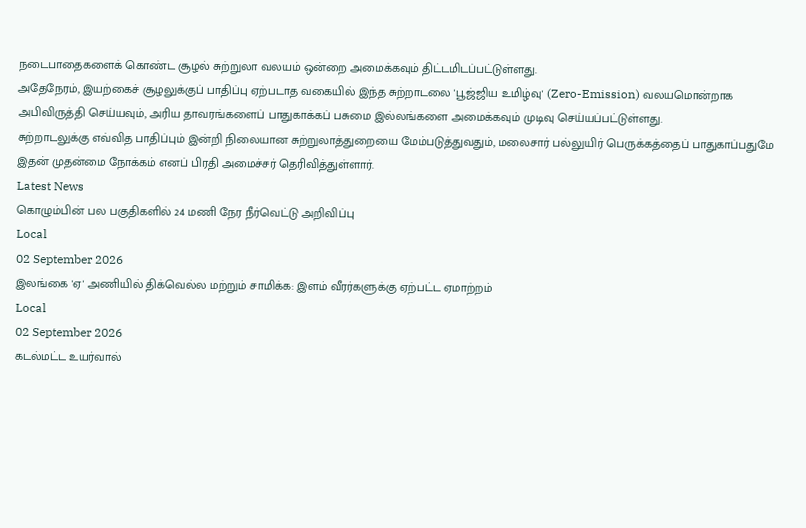நடைபாதைகளைக் கொண்ட சூழல் சுற்றுலா வலயம் ஒன்றை அமைக்கவும் திட்டமிடப்பட்டுள்ளது.
அதேநேரம், இயற்கைச் சூழலுக்குப் பாதிப்பு ஏற்படாத வகையில் இந்த சுற்றாடலை 'பூஜ்ஜிய உமிழ்வு' (Zero-Emission) வலயமொன்றாக அபிவிருத்தி செய்யவும், அரிய தாவரங்களைப் பாதுகாக்கப் பசுமை இல்லங்களை அமைக்கவும் முடிவு செய்யப்பட்டுள்ளது.
சுற்றாடலுக்கு எவ்வித பாதிப்பும் இன்றி நிலையான சுற்றுலாத்துறையை மேம்படுத்துவதும், மலைசார் பல்லுயிர் பெருக்கத்தைப் பாதுகாப்பதுமே இதன் முதன்மை நோக்கம் எனப் பிரதி அமைச்சர் தெரிவித்துள்ளார்.
Latest News
கொழும்பின் பல பகுதிகளில் 24 மணி நேர நீர்வெட்டு அறிவிப்பு
Local
02 September 2026
இலங்கை 'ஏ' அணியில் திக்வெல்ல மற்றும் சாமிக்க: இளம் வீரர்களுக்கு ஏற்பட்ட ஏமாற்றம்
Local
02 September 2026
கடல்மட்ட உயர்வால்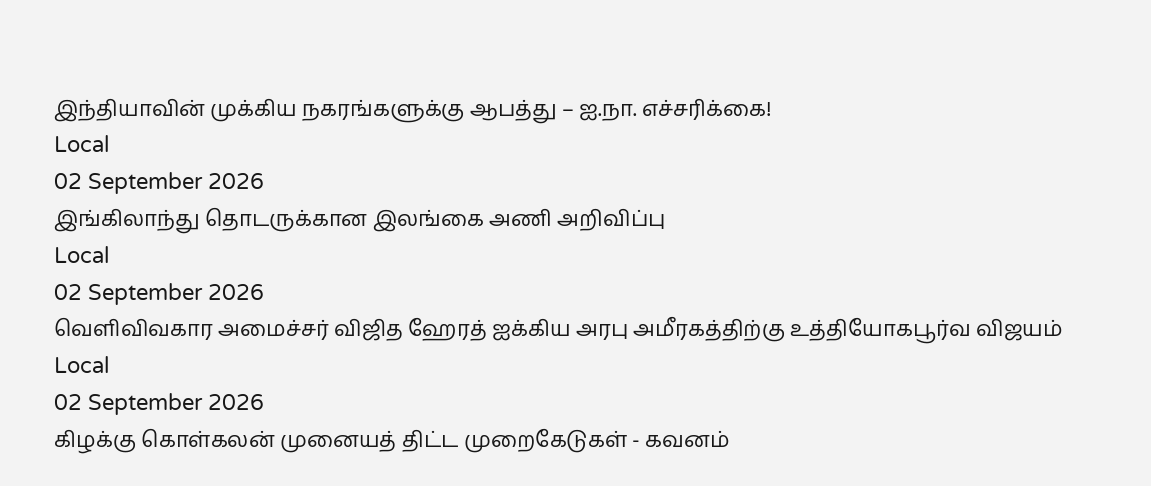இந்தியாவின் முக்கிய நகரங்களுக்கு ஆபத்து – ஐ.நா. எச்சரிக்கை!
Local
02 September 2026
இங்கிலாந்து தொடருக்கான இலங்கை அணி அறிவிப்பு
Local
02 September 2026
வெளிவிவகார அமைச்சர் விஜித ஹேரத் ஐக்கிய அரபு அமீரகத்திற்கு உத்தியோகபூர்வ விஜயம்
Local
02 September 2026
கிழக்கு கொள்கலன் முனையத் திட்ட முறைகேடுகள் - கவனம்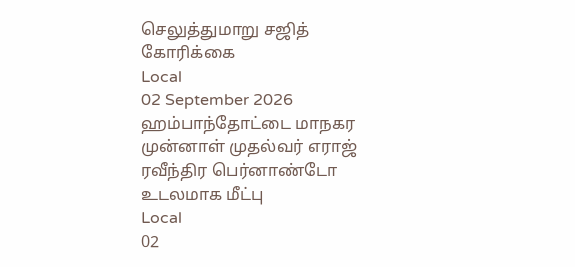செலுத்துமாறு சஜித் கோரிக்கை
Local
02 September 2026
ஹம்பாந்தோட்டை மாநகர முன்னாள் முதல்வர் எராஜ் ரவீந்திர பெர்னாண்டோ உடலமாக மீட்பு
Local
02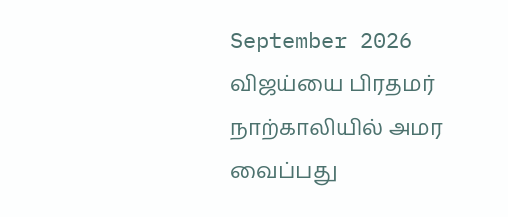September 2026
விஜய்யை பிரதமர் நாற்காலியில் அமர வைப்பது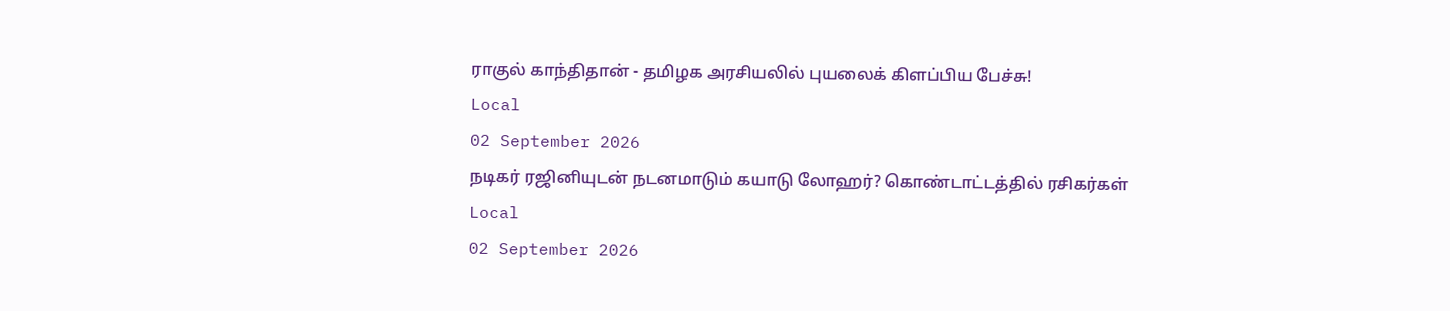ராகுல் காந்திதான் - தமிழக அரசியலில் புயலைக் கிளப்பிய பேச்சு!
Local
02 September 2026
நடிகர் ரஜினியுடன் நடனமாடும் கயாடு லோஹர்? கொண்டாட்டத்தில் ரசிகர்கள்
Local
02 September 2026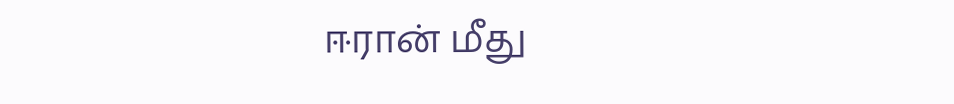ஈரான் மீது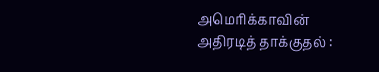அமெரிக்காவின் அதிரடித் தாக்குதல் :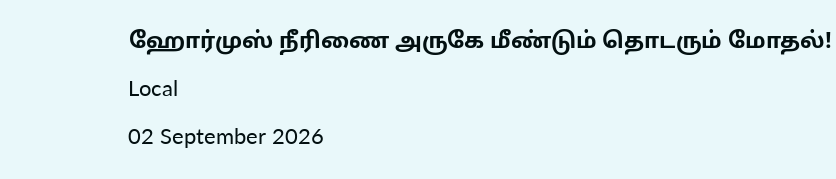ஹோர்முஸ் நீரிணை அருகே மீண்டும் தொடரும் மோதல்!
Local
02 September 2026